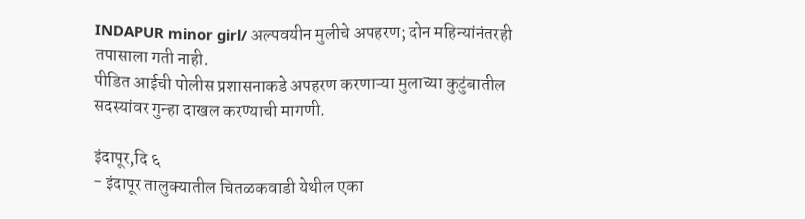INDAPUR minor girl/ अल्पवयीन मुलीचे अपहरण; दोन महिन्यांनंतरही तपासाला गती नाही.
पीडित आईची पोलीस प्रशासनाकडे अपहरण करणाऱ्या मुलाच्या कुटुंबातील सदस्यांवर गुन्हा दाखल करण्याची मागणी.

इंदापूर,दि ६
- इंदापूर तालुक्यातील चितळकवाडी येथील एका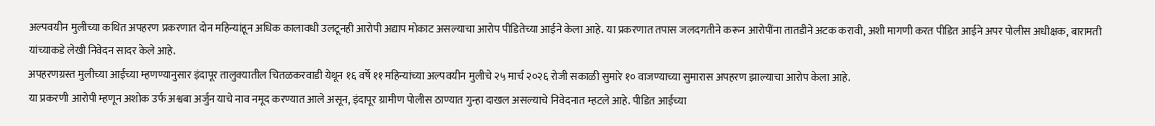अल्पवयीन मुलीच्या कथित अपहरण प्रकरणात दोन महिन्यांहून अधिक कालावधी उलटूनही आरोपी अद्याप मोकाट असल्याचा आरोप पीडितेच्या आईने केला आहे. या प्रकरणात तपास जलदगतीने करून आरोपींना तातडीने अटक करावी, अशी मागणी करत पीडित आईने अपर पोलीस अधीक्षक, बारामती यांच्याकडे लेखी निवेदन सादर केले आहे.
अपहरणग्रस्त मुलीच्या आईच्या म्हणण्यानुसार इंदापूर तालुक्यातील चितळकरवाडी येथून १६ वर्षे ११ महिन्यांच्या अल्पवयीन मुलीचे २५ मार्च २०२६ रोजी सकाळी सुमारे १० वाजण्याच्या सुमारास अपहरण झाल्याचा आरोप केला आहे.
या प्रकरणी आरोपी म्हणून अशोक उर्फ अश्वबा अर्जुन याचे नाव नमूद करण्यात आले असून, इंदापूर ग्रामीण पोलीस ठाण्यात गुन्हा दाखल असल्याचे निवेदनात म्हटले आहे. पीडित आईच्या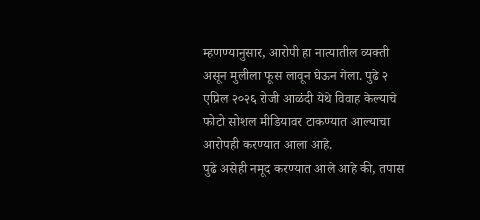म्हणण्यानुसार, आरोपी हा नात्यातील व्यक्ती असून मुलीला फूस लावून घेऊन गेला. पुढे २ एप्रिल २०२६ रोजी आळंदी येथे विवाह केल्याचे फोटो सोशल मीडियावर टाकण्यात आल्याचा आरोपही करण्यात आला आहे.
पुढे असेही नमूद करण्यात आले आहे की, तपास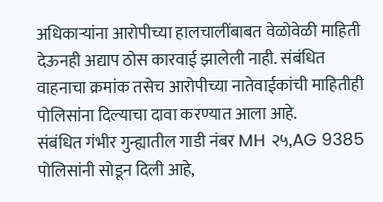अधिकाऱ्यांना आरोपीच्या हालचालींबाबत वेळोवेळी माहिती देऊनही अद्याप ठोस कारवाई झालेली नाही. संबंधित वाहनाचा क्रमांक तसेच आरोपीच्या नातेवाईकांची माहितीही पोलिसांना दिल्याचा दावा करण्यात आला आहे.
संबंधित गंभीर गुन्ह्यातील गाडी नंबर MH २५,AG 9385 पोलिसांनी सोडून दिली आहे,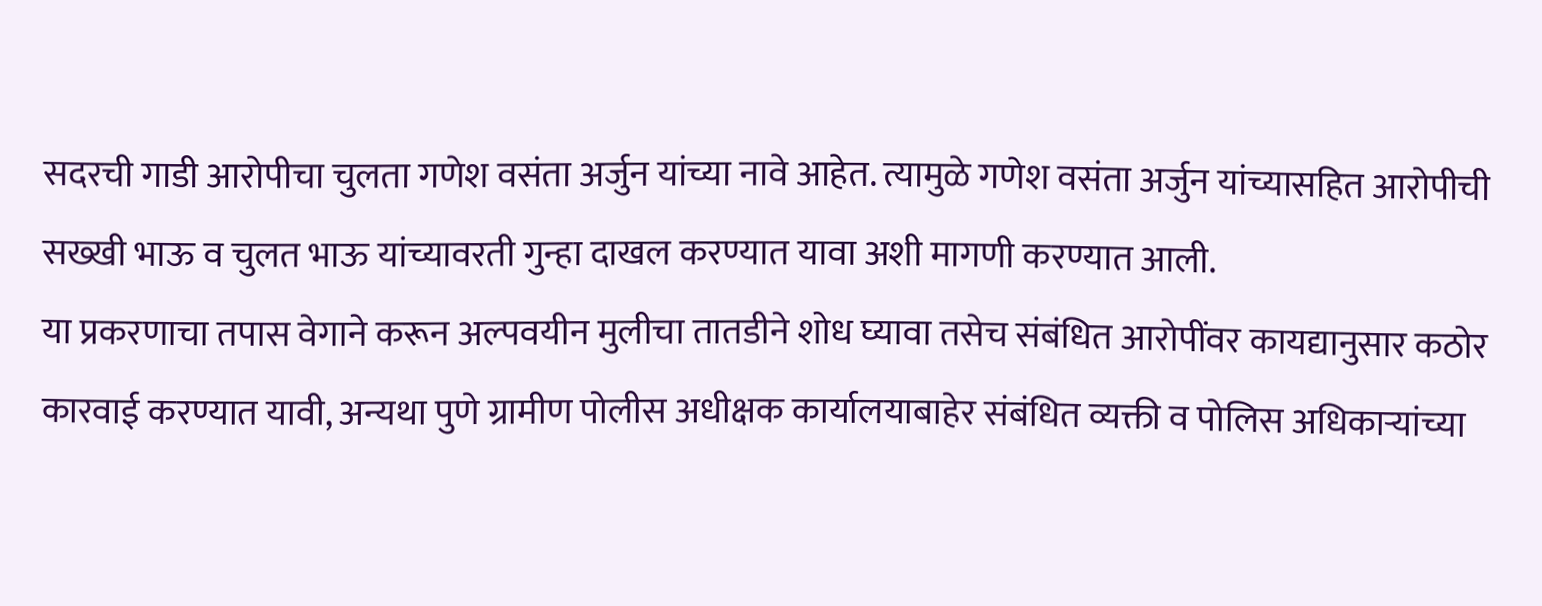सदरची गाडी आरोपीचा चुलता गणेश वसंता अर्जुन यांच्या नावे आहेत. त्यामुळे गणेश वसंता अर्जुन यांच्यासहित आरोपीची सख्खी भाऊ व चुलत भाऊ यांच्यावरती गुन्हा दाखल करण्यात यावा अशी मागणी करण्यात आली.
या प्रकरणाचा तपास वेगाने करून अल्पवयीन मुलीचा तातडीने शोध घ्यावा तसेच संबंधित आरोपींवर कायद्यानुसार कठोर कारवाई करण्यात यावी, अन्यथा पुणे ग्रामीण पोलीस अधीक्षक कार्यालयाबाहेर संबंधित व्यक्ती व पोलिस अधिकाऱ्यांच्या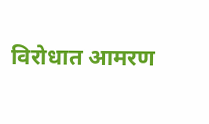विरोधात आमरण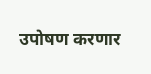उपोषण करणार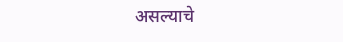असल्याचे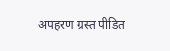अपहरण ग्रस्त पीडित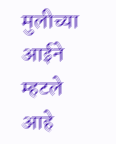मुलीच्या आईने म्हटले आहे